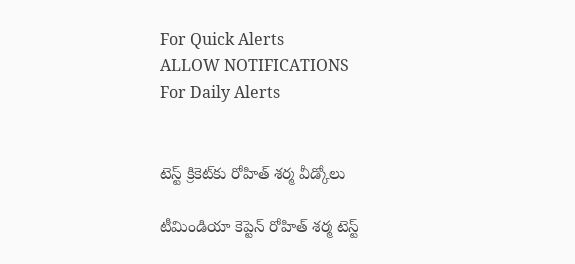For Quick Alerts
ALLOW NOTIFICATIONS
For Daily Alerts


టెస్ట్ క్రికెట్‌కు రోహిత్ శర్మ వీడ్కోలు

టీమిండియా కెప్టెన్ రోహిత్ శర్మ టెస్ట్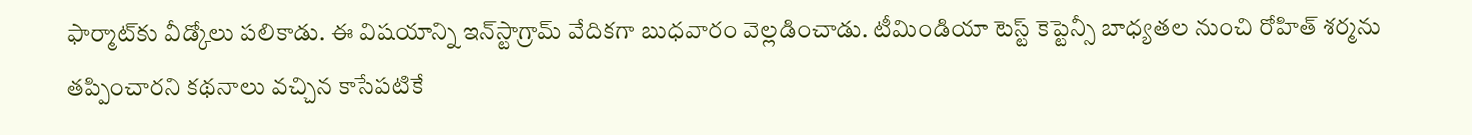ఫార్మాట్‌కు వీడ్కోలు పలికాడు. ఈ విషయాన్ని ఇన్‌స్టాగ్రామ్ వేదికగా బుధవారం వెల్లడించాడు. టీమిండియా టెస్ట్ కెప్టెన్సీ బాధ్యతల నుంచి రోహిత్ శర్మను తప్పించారని కథనాలు వచ్చిన కాసేపటికే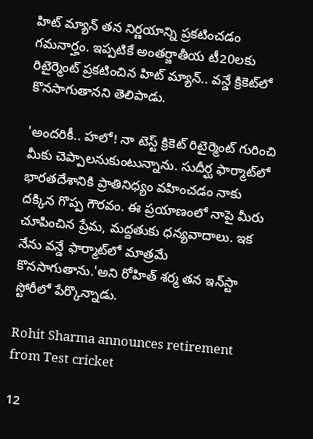హిట్ మ్యాన్‌ తన నిర్ణయాన్ని ప్రకటించడం గమనార్హం. ఇప్పటికే అంతర్జాతీయ టీ20లకు రిటైర్మెంట్ ప్రకటించిన హిట్ మ్యాన్‌.. వన్డే క్రికెట్‌లో కొనసాగుతానని తెలిపాడు.

'అందరికీ.. హలో! నా టెస్ట్ క్రికెట్‌ రిటైర్మెంట్ గురించి మీకు చెప్పాలనుకుంటున్నాను. సుదీర్ఘ ఫార్మాట్‌లో భారతదేశానికి ప్రాతినిధ్యం వహించడం నాకు దక్కిన గొప్ప గౌరవం. ఈ ప్రయాణంలో నాపై మీరు చూపించిన ప్రేమ, మద్దతుకు ధన్యవాదాలు. ఇక నేను వన్డే ఫార్మాట్‌లో మాత్రమే కొనసాగుతాను.'అని రోహిత్ శర్మ తన ఇన్‌స్టా స్టోరీలో పేర్కొన్నాడు.

Rohit Sharma announces retirement from Test cricket

12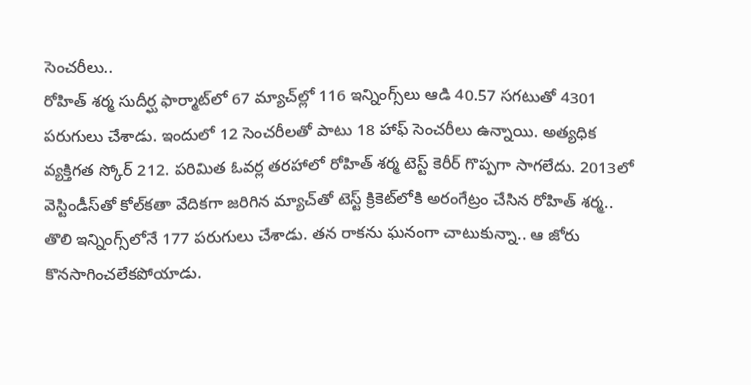సెంచరీలు..
రోహిత్ శర్మ సుదీర్ఘ ఫార్మాట్‌లో 67 మ్యాచ్‌ల్లో 116 ఇన్నింగ్స్‌లు ఆడి 40.57 సగటుతో 4301 పరుగులు చేశాడు. ఇందులో 12 సెంచరీలతో పాటు 18 హాఫ్ సెంచరీలు ఉన్నాయి. అత్యధిక వ్యక్తిగత స్కోర్ 212. పరిమిత ఓవర్ల తరహాలో రోహిత్ శర్మ టెస్ట్ కెరీర్ గొప్పగా సాగలేదు. 2013లో వెస్టిండీస్‌తో కోల్‌కతా వేదికగా జరిగిన మ్యాచ్‌తో టెస్ట్ క్రికెట్‌లోకి అరంగేట్రం చేసిన రోహిత్ శర్మ.. తొలి ఇన్నింగ్స్‌లోనే 177 పరుగులు చేశాడు. తన రాకను ఘనంగా చాటుకున్నా.. ఆ జోరు కొనసాగించలేకపోయాడు.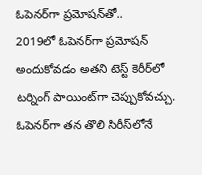ఓపెనర్‌గా ప్రమోషన్‌తో..
2019లో ఓపెనర్‌గా ప్రమోషన్ అందుకోవడం అతని టెస్ట్ కెరీర్‌లో టర్నింగ్ పాయింట్‌గా చెప్పుకోవచ్చు. ఓపెనర్‌గా తన తొలి సిరీస్‌లోనే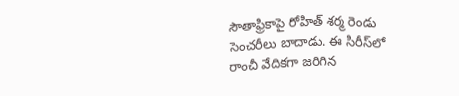సౌతాఫ్రికాపై రోహిత్ శర్మ రెండు సెంచరీలు బాదాడు. ఈ సిరీస్‌లో రాంచీ వేదికగా జరిగిన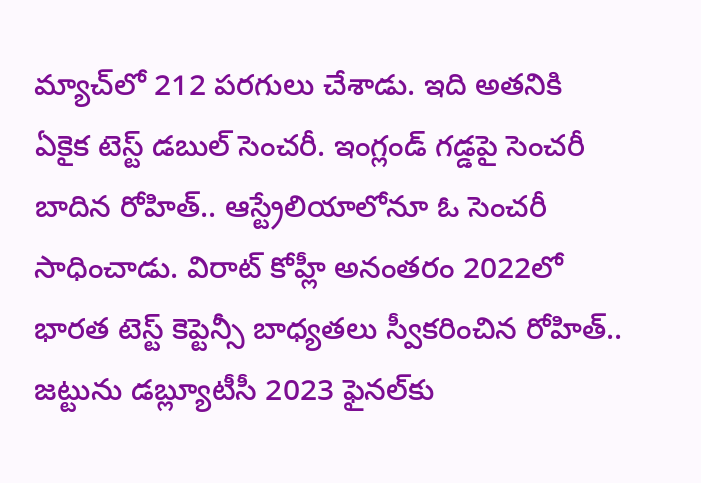మ్యాచ్‌లో 212 పరగులు చేశాడు. ఇది అతనికి ఏకైక టెస్ట్ డబుల్ సెంచరీ. ఇంగ్లండ్ గడ్డపై సెంచరీ బాదిన రోహిత్.. ఆస్ట్రేలియాలోనూ ఓ సెంచరీ సాధించాడు. విరాట్ కోహ్లీ అనంతరం 2022లో భారత టెస్ట్ కెప్టెన్సీ బాధ్యతలు స్వీకరించిన రోహిత్.. జట్టును డబ్ల్యూటీసీ 2023 ఫైనల్‌కు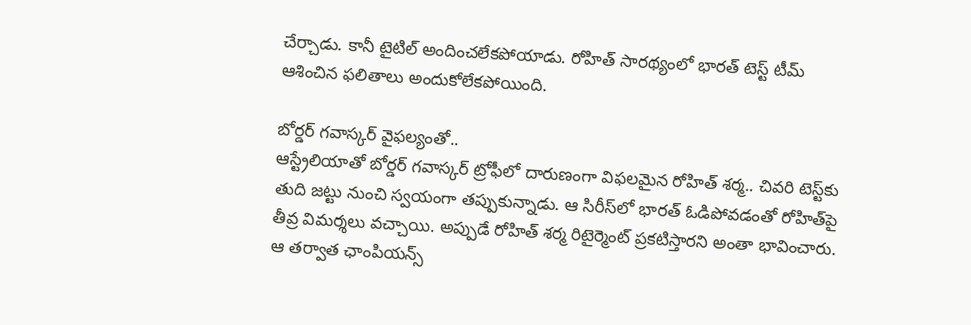చేర్చాడు. కానీ టైటిల్ అందించలేకపోయాడు. రోహిత్ సారథ్యంలో భారత్ టెస్ట్ టీమ్ ఆశించిన ఫలితాలు అందుకోలేకపోయింది.

బోర్డర్ గవాస్కర్ వైఫల్యంతో..
ఆస్ట్రేలియాతో బోర్డర్ గవాస్కర్ ట్రోఫీలో దారుణంగా విఫలమైన రోహిత్ శర్మ.. చివరి టెస్ట్‌కు తుది జట్టు నుంచి స్వయంగా తప్పుకున్నాడు. ఆ సిరీస్‌లో భారత్ ఓడిపోవడంతో రోహిత్‌పై తీవ్ర విమర్శలు వచ్చాయి. అప్పుడే రోహిత్ శర్మ రిటైర్మెంట్ ప్రకటిస్తారని అంతా భావించారు. ఆ తర్వాత ఛాంపియన్స్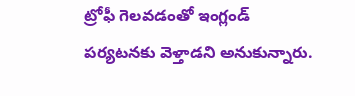ట్రోఫీ గెలవడంతో ఇంగ్లండ్ పర్యటనకు వెళ్తాడని అనుకున్నారు.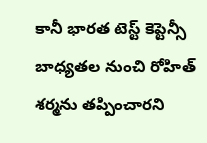కానీ భారత టెస్ట్ కెప్టెన్సీ బాధ్యతల నుంచి రోహిత్ శర్మ‌ను తప్పించారని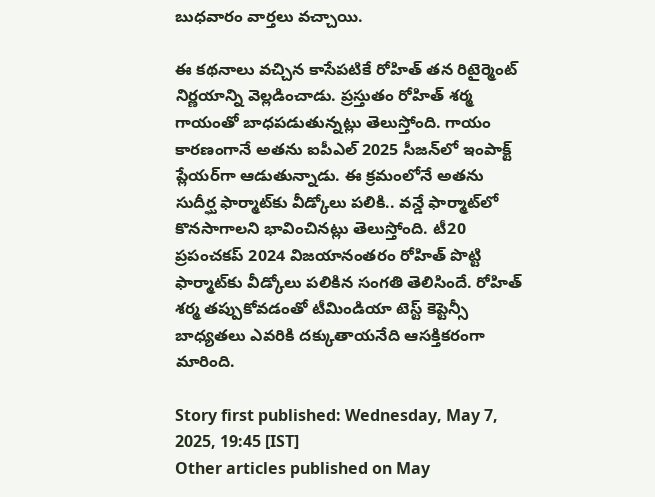బుధవారం వార్తలు వచ్చాయి.

ఈ కథనాలు వచ్చిన కాసేపటికే రోహిత్ తన రిటైర్మెంట్ నిర్ణయాన్ని వెల్లడించాడు. ప్రస్తుతం రోహిత్ శర్మ గాయంతో బాధపడుతున్నట్లు తెలుస్తోంది. గాయం కారణంగానే అతను ఐపీఎల్ 2025 సీజన్‌లో ఇంపాక్ట్ ప్లేయర్‌గా ఆడుతున్నాడు. ఈ క్రమంలోనే అతను సుదీర్ఘ ఫార్మాట్‌కు వీడ్కోలు పలికి.. వన్డే ఫార్మాట్‌లో కొనసాగాలని భావించినట్లు తెలుస్తోంది. టీ20 ప్రపంచకప్ 2024 విజయానంతరం రోహిత్ పొట్టి ఫార్మాట్‌కు వీడ్కోలు పలికిన సంగతి తెలిసిందే. రోహిత్ శర్మ తప్పుకోవడంతో టీమిండియా టెస్ట్ కెప్టెన్సీ బాధ్యతలు ఎవరికి దక్కుతాయనేది ఆసక్తికరంగా మారింది.

Story first published: Wednesday, May 7, 2025, 19:45 [IST]
Other articles published on May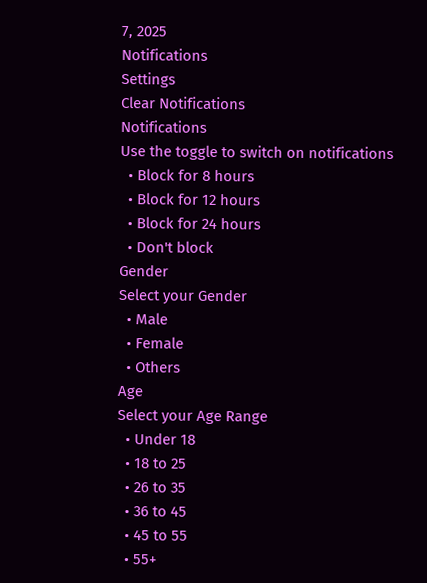7, 2025
Notifications
Settings
Clear Notifications
Notifications
Use the toggle to switch on notifications
  • Block for 8 hours
  • Block for 12 hours
  • Block for 24 hours
  • Don't block
Gender
Select your Gender
  • Male
  • Female
  • Others
Age
Select your Age Range
  • Under 18
  • 18 to 25
  • 26 to 35
  • 36 to 45
  • 45 to 55
  • 55+